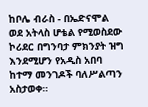ከቦሌ ብራስ - በኤድናሞል ወደ አትላስ ሆቴል የሚወስደው ኮሪደር በግንባታ ምክንያት ዝግ እንደሚሆን የአዲስ አበባ ከተማ መንገዶች ባለሥልጣን አስታወቀ።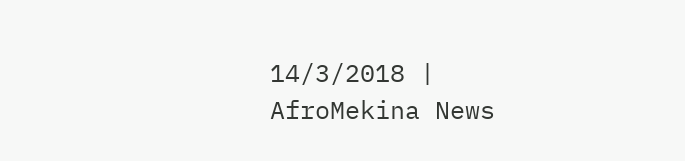14/3/2018 | AfroMekina News